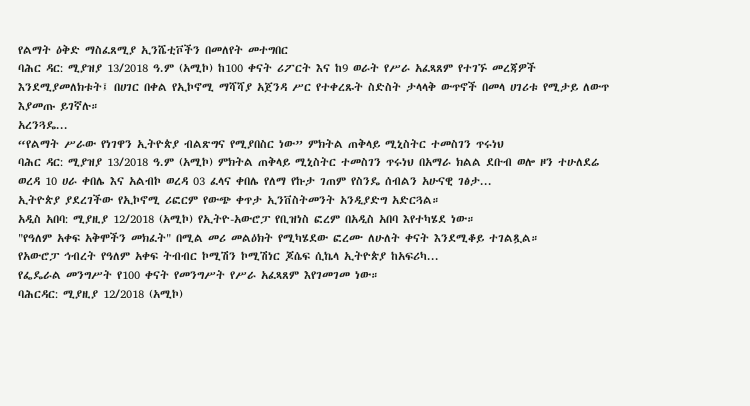የልማት ዕቅድ ማስፈጸሚያ ኢንሼቲቮችን በመለየት መተግበር
ባሕር ዳር: ሚያዝያ 13/2018 ዓ.ም (አሚኮ) ከ100 ቀናት ሪፖርት እና ከ9 ወራት የሥራ አፈጻጸም የተገኙ መረጃዎች እንደሚያመለክቱት፤ በሀገር በቀል የኢኮኖሚ ማሻሻያ አጀንዳ ሥር የተቀረጹት ስድስት ታላላቅ ውጥኖች በመላ ሀገሪቱ የሚታይ ለውጥ እያመጡ ይገኛሉ።
አረንጓዴ...
“የልማት ሥራው የነገዋን ኢትዮጵያ ብልጽግና የሚያበስር ነው” ምክትል ጠቅላይ ሚኒስትር ተመስገን ጥሩነህ
ባሕር ዳር: ሚያዝያ 13/2018 ዓ.ም (አሚኮ) ምክትል ጠቅላይ ሚኒስትር ተመስገን ጥሩነህ በአማራ ክልል ደቡብ ወሎ ዞን ተሁለደሬ ወረዳ 10 ሀራ ቀበሌ እና አልብኮ ወረዳ 03 ፈላና ቀበሌ የለማ የኩታ ገጠም የስንዴ ሰብልን አሁናዊ ገፅታ...
ኢትዮጵያ ያደረገችው የኢኮኖሚ ሪፎርም የውጭ ቀጥታ ኢንቨስትመንት አንዲያድግ አድርጓል።
አዲስ አበባ: ሚያዚያ 12/2018 (አሚኮ) የኢትዮ-አውሮፓ የቢዝነስ ፎረም በአዲስ አበባ እየተካሄደ ነው።
"የዓለም አቀፍ አቅሞችን መክፈት" በሚል መሪ መልዕክት የሚካሄደው ፎረሙ ለሁለት ቀናት እንደሚቆይ ተገልጿል።
የአውሮፓ ኅብረት የዓለም አቀፍ ትብብር ኮሚሽን ኮሚሽነር ጆሴፍ ሲኬላ ኢትዮጵያ ከአፍሪካ...
የፌዴራል መንግሥት የ100 ቀናት የመንግሥት የሥራ አፈጻጸም እየገመገመ ነው።
ባሕርዳር: ሚያዚያ 12/2018 (አሚኮ)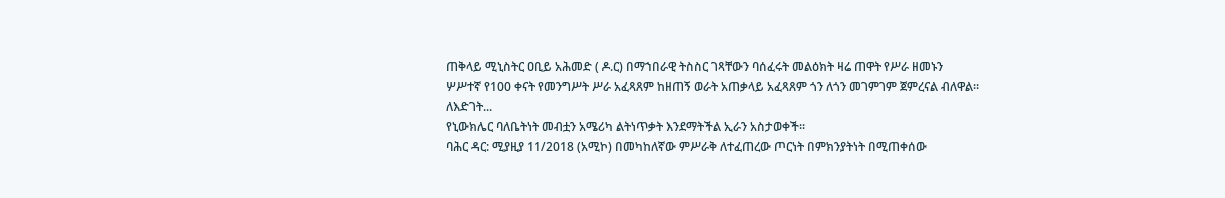ጠቅላይ ሚኒስትር ዐቢይ አሕመድ ( ዶ.ር) በማኀበራዊ ትስስር ገጻቸውን ባሰፈሩት መልዕክት ዛሬ ጠዋት የሥራ ዘመኑን ሦሥተኛ የ100 ቀናት የመንግሥት ሥራ አፈጻጸም ከዘጠኝ ወራት አጠቃላይ አፈጻጸም ጎን ለጎን መገምገም ጀምረናል ብለዋል።
ለእድገት...
የኒውክሌር ባለቤትነት መብቷን አሜሪካ ልትነጥቃት እንደማትችል ኢራን አስታወቀች።
ባሕር ዳር: ሚያዚያ 11/2018 (አሚኮ) በመካከለኛው ምሥራቅ ለተፈጠረው ጦርነት በምክንያትነት በሚጠቀሰው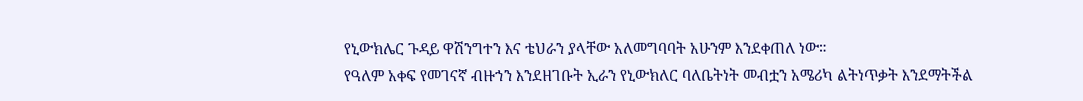የኒውክሌር ጉዳይ ዋሽንግተን እና ቴህራን ያላቸው አለመግባባት አሁንም እንደቀጠለ ነው።
የዓለም አቀፍ የመገናኛ ብዙኀን እንደዘገቡት ኢራን የኒውክለር ባለቤትነት መብቷን አሜሪካ ልትነጥቃት እንደማትችል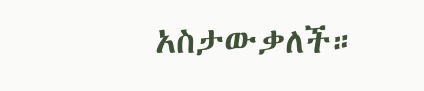አስታውቃለች።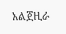አልጀዚራ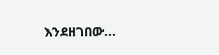እንደዘገበው...